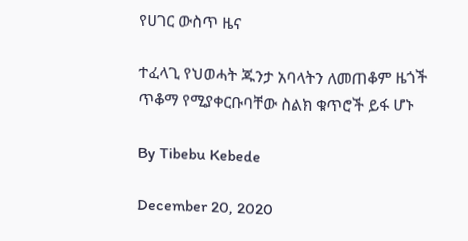የሀገር ውስጥ ዜና

ተፈላጊ የህወሓት ጁንታ አባላትን ለመጠቆም ዜጎች ጥቆማ የሚያቀርቡባቸው ስልክ ቁጥሮች ይፋ ሆኑ

By Tibebu Kebede

December 20, 2020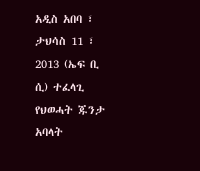አዲስ አበባ ፣ ታህሳስ 11 ፣ 2013 (ኤፍ ቢ ሲ) ተፈላጊ የህወሓት ጁንታ አባላት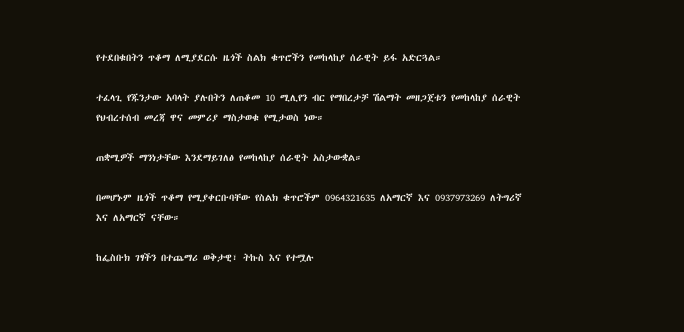የተደበቁበትን ጥቆማ ለሚያደርሱ ዜጎች ስልክ ቁጥሮችን የመከላከያ ሰራዊት ይፋ አድርጓል።

ተፈላጊ የጁንታው አባላት ያሉበትን ለጠቆመ 10 ሚሊየን ብር የማበረታቻ ሽልማት መዘጋጀቱን የመከላከያ ሰራዊት የህብረተሰብ መረጃ ዋና መምሪያ ማስታወቁ የሚታወስ ነው።

ጠቋሚዎች ማንነታቸው እንደማይገለፅ የመከላከያ ሰራዊት አስታውቋል።

በመሆኑም ዜጎች ጥቆማ የሚያቀርቡባቸው የስልክ ቁጥሮችም 0964321635 ለአማርኛ እና 0937973269 ለትግሪኛ እና ለአማርኛ ናቸው።

ከፌስቡክ ገፃችን በተጨማሪ ወቅታዊ፣ ትኩስ እና የተሟሉ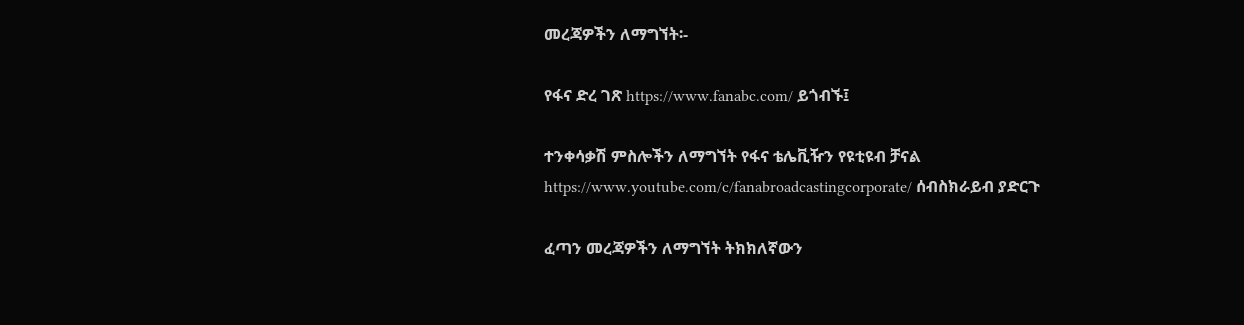መረጃዎችን ለማግኘት፡-

የፋና ድረ ገጽ https://www.fanabc.com/ ይጎብኙ፤

ተንቀሳቃሽ ምስሎችን ለማግኘት የፋና ቴሌቪዥን የዩቲዩብ ቻናል https://www.youtube.com/c/fanabroadcastingcorporate/ ሰብስክራይብ ያድርጉ

ፈጣን መረጃዎችን ለማግኘት ትክክለኛውን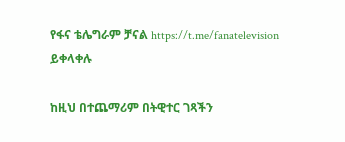የፋና ቴሌግራም ቻናል https://t.me/fanatelevision ይቀላቀሉ

ከዚህ በተጨማሪም በትዊተር ገጻችን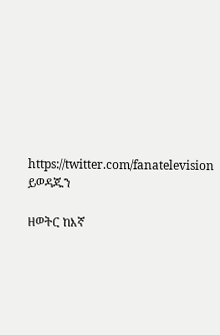https://twitter.com/fanatelevision ይወዳጁን

ዘወትር ከእኛ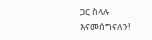ጋር ስላሉ እናመሰግናለን!